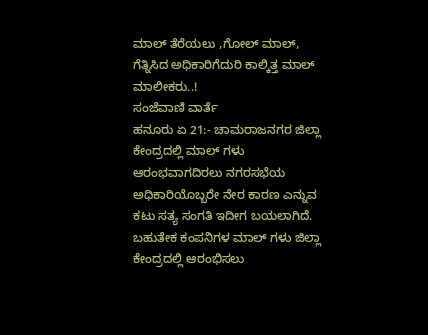ಮಾಲ್ ತೆರೆಯಲು ,ಗೋಲ್ ಮಾಲ್, ಗೆತ್ನಿಸಿದ ಅಧಿಕಾರಿಗೆದುರಿ ಕಾಲ್ಕಿತ್ತ ಮಾಲ್ ಮಾಲೀಕರು..!
ಸಂಜೆವಾಣಿ ವಾರ್ತೆ
ಹನೂರು ಏ 21:- ಚಾಮರಾಜನಗರ ಜಿಲ್ಲಾ ಕೇಂದ್ರದಲ್ಲಿ ಮಾಲ್ ಗಳು ಆರಂಭವಾಗದಿರಲು ನಗರಸಭೆಯ ಅಧಿಕಾರಿಯೊಬ್ಬರೇ ನೇರ ಕಾರಣ ಎನ್ನುವ ಕಟು ಸತ್ಯ ಸಂಗತಿ ಇದೀಗ ಬಯಲಾಗಿದೆ.
ಬಹುತೇಕ ಕಂಪನಿಗಳ ಮಾಲ್ ಗಳು ಜಿಲ್ಲಾ ಕೇಂದ್ರದಲ್ಲಿ ಆರಂಭಿಸಲು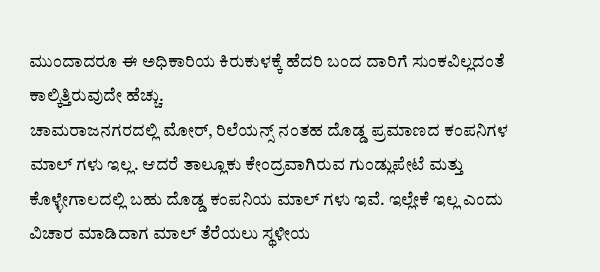ಮುಂದಾದರೂ ಈ ಅಧಿಕಾರಿಯ ಕಿರುಕುಳಕ್ಕೆ ಹೆದರಿ ಬಂದ ದಾರಿಗೆ ಸುಂಕವಿಲ್ಲದಂತೆ ಕಾಲ್ಕಿತ್ತಿರುವುದೇ ಹೆಚ್ಚು.
ಚಾಮರಾಜನಗರದಲ್ಲಿ ಮೋರ್, ರಿಲೆಯನ್ಸ್ ನಂತಹ ದೊಡ್ಡ ಪ್ರಮಾಣದ ಕಂಪನಿಗಳ ಮಾಲ್ ಗಳು ಇಲ್ಲ. ಆದರೆ ತಾಲ್ಲೂಕು ಕೇಂದ್ರವಾಗಿರುವ ಗುಂಡ್ಲುಪೇಟೆ ಮತ್ತು ಕೊಳ್ಳೇಗಾಲದಲ್ಲಿ ಬಹು ದೊಡ್ಡ ಕಂಪನಿಯ ಮಾಲ್ ಗಳು ಇವೆ. ಇಲ್ಲೇಕೆ ಇಲ್ಲ ಎಂದು ವಿಚಾರ ಮಾಡಿದಾಗ ಮಾಲ್ ತೆರೆಯಲು ಸ್ಥಳೀಯ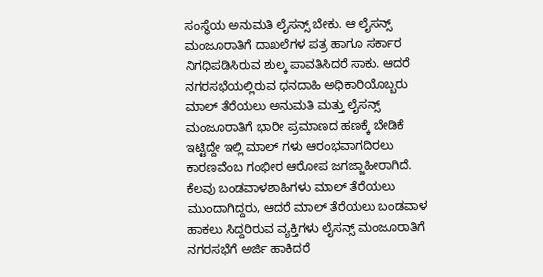ಸಂಸ್ಥೆಯ ಅನುಮತಿ ಲೈಸನ್ಸ್ ಬೇಕು. ಆ ಲೈಸನ್ಸ್ ಮಂಜೂರಾತಿಗೆ ದಾಖಲೆಗಳ ಪತ್ರ ಹಾಗೂ ಸರ್ಕಾರ ನಿಗಧಿಪಡಿಸಿರುವ ಶುಲ್ಕ ಪಾವತಿಸಿದರೆ ಸಾಕು. ಆದರೆ ನಗರಸಭೆಯಲ್ಲಿರುವ ಧನದಾಹಿ ಅಧಿಕಾರಿಯೊಬ್ಬರು ಮಾಲ್ ತೆರೆಯಲು ಅನುಮತಿ ಮತ್ತು ಲೈಸನ್ಸ್ ಮಂಜೂರಾತಿಗೆ ಭಾರೀ ಪ್ರಮಾಣದ ಹಣಕ್ಕೆ ಬೇಡಿಕೆ ಇಟ್ಟಿದ್ದೇ ಇಲ್ಲಿ ಮಾಲ್ ಗಳು ಆರಂಭವಾಗದಿರಲು ಕಾರಣವೆಂಬ ಗಂಭೀರ ಆರೋಪ ಜಗಜ್ಜಾಹೀರಾಗಿದೆ.
ಕೆಲವು ಬಂಡವಾಳಶಾಹಿಗಳು ಮಾಲ್ ತೆರೆಯಲು ಮುಂದಾಗಿದ್ದರು, ಆದರೆ ಮಾಲ್ ತೆರೆಯಲು ಬಂಡವಾಳ ಹಾಕಲು ಸಿದ್ದರಿರುವ ವ್ಯಕ್ತಿಗಳು ಲೈಸನ್ಸ್ ಮಂಜೂರಾತಿಗೆ ನಗರಸಭೆಗೆ ಅರ್ಜಿ ಹಾಕಿದರೆ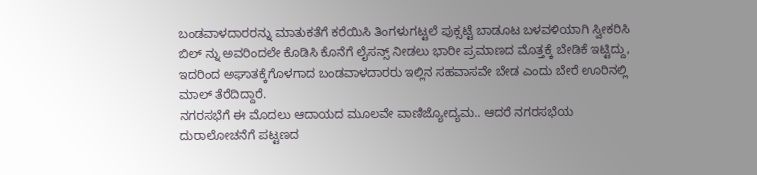ಬಂಡವಾಳದಾರರನ್ನು ಮಾತುಕತೆಗೆ ಕರೆಯಿಸಿ ತಿಂಗಳುಗಟ್ಟಲೆ ಪುಕ್ಸಟ್ಟೆ ಬಾಡೂಟ ಬಳವಳಿಯಾಗಿ ಸ್ವೀಕರಿಸಿ ಬಿಲ್ ನ್ನು ಅವರಿಂದಲೇ ಕೊಡಿಸಿ ಕೊನೆಗೆ ಲೈಸನ್ಸ್ ನೀಡಲು ಭಾರೀ ಪ್ರಮಾಣದ ಮೊತ್ತಕ್ಕೆ ಬೇಡಿಕೆ ಇಟ್ಟಿದ್ದು, ಇದರಿಂದ ಅಘಾತಕ್ಕೆಗೊಳಗಾದ ಬಂಡವಾಳದಾರರು ಇಲ್ಲಿನ ಸಹವಾಸವೇ ಬೇಡ ಎಂದು ಬೇರೆ ಊರಿನಲ್ಲಿ ಮಾಲ್ ತೆರೆದಿದ್ದಾರೆ.
ನಗರಸಭೆಗೆ ಈ ಮೊದಲು ಆದಾಯದ ಮೂಲವೇ ವಾಣಿಜ್ಯೋದ್ಯಮ.. ಆದರೆ ನಗರಸಭೆಯ ದುರಾಲೋಚನೆಗೆ ಪಟ್ಟಣದ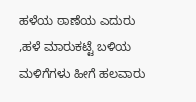ಹಳೆಯ ಠಾಣೆಯ ಎದುರು ,ಹಳೆ ಮಾರುಕಟ್ಟೆ ಬಳಿಯ ಮಳಿಗೆಗಳು ಹೀಗೆ ಹಲವಾರು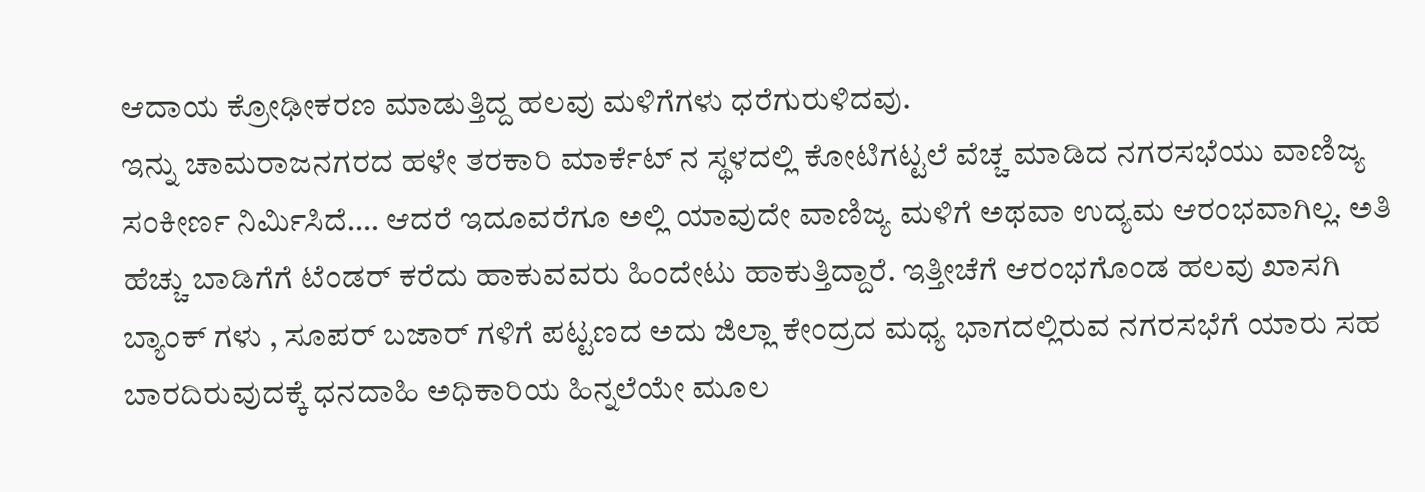ಆದಾಯ ಕ್ರೋಢೀಕರಣ ಮಾಡುತ್ತಿದ್ದ ಹಲವು ಮಳಿಗೆಗಳು ಧರೆಗುರುಳಿದವು.
ಇನ್ನು ಚಾಮರಾಜನಗರದ ಹಳೇ ತರಕಾರಿ ಮಾರ್ಕೆಟ್ ನ ಸ್ಥಳದಲ್ಲಿ ಕೋಟಿಗಟ್ಟಲೆ ವೆಚ್ಚ ಮಾಡಿದ ನಗರಸಭೆಯು ವಾಣಿಜ್ಯ ಸಂಕೀರ್ಣ ನಿರ್ಮಿಸಿದೆ…. ಆದರೆ ಇದೂವರೆಗೂ ಅಲ್ಲಿ ಯಾವುದೇ ವಾಣಿಜ್ಯ ಮಳಿಗೆ ಅಥವಾ ಉದ್ಯಮ ಆರಂಭವಾಗಿಲ್ಲ. ಅತಿ ಹೆಚ್ಚು ಬಾಡಿಗೆಗೆ ಟೆಂಡರ್ ಕರೆದು ಹಾಕುವವರು ಹಿಂದೇಟು ಹಾಕುತ್ತಿದ್ದಾರೆ. ಇತ್ತೀಚೆಗೆ ಆರಂಭಗೊಂಡ ಹಲವು ಖಾಸಗಿ ಬ್ಯಾಂಕ್ ಗಳು , ಸೂಪರ್ ಬಜಾರ್ ಗಳಿಗೆ ಪಟ್ಟಣದ ಅದು ಜಿಲ್ಲಾ ಕೇಂದ್ರದ ಮಧ್ಯ ಭಾಗದಲ್ಲಿರುವ ನಗರಸಭೆಗೆ ಯಾರು ಸಹ ಬಾರದಿರುವುದಕ್ಕೆ ಧನದಾಹಿ ಅಧಿಕಾರಿಯ ಹಿನ್ನಲೆಯೇ ಮೂಲ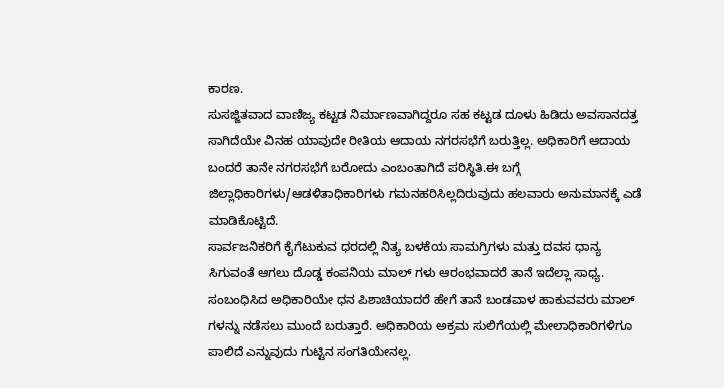ಕಾರಣ.
ಸುಸಜ್ಜಿತವಾದ ವಾಣಿಜ್ಯ ಕಟ್ಟಡ ನಿರ್ಮಾಣವಾಗಿದ್ದರೂ ಸಹ ಕಟ್ಟಡ ದೂಳು ಹಿಡಿದು ಅವಸಾನದತ್ತ ಸಾಗಿದೆಯೇ ವಿನಹ ಯಾವುದೇ ರೀತಿಯ ಆದಾಯ ನಗರಸಭೆಗೆ ಬರುತ್ತಿಲ್ಲ. ಅಧಿಕಾರಿಗೆ ಆದಾಯ ಬಂದರೆ ತಾನೇ ನಗರಸಭೆಗೆ ಬರೋದು ಎಂಬಂತಾಗಿದೆ ಪರಿಸ್ಥಿತಿ.ಈ ಬಗ್ಗೆ ಜಿಲ್ಲಾಧಿಕಾರಿಗಳು/ಆಡಳಿತಾಧಿಕಾರಿಗಳು ಗಮನಹರಿಸಿಲ್ಲದಿರುವುದು ಹಲವಾರು ಅನುಮಾನಕ್ಕೆ ಎಡೆ ಮಾಡಿಕೊಟ್ಟಿದೆ.
ಸಾರ್ವಜನಿಕರಿಗೆ ಕೈಗೆಟುಕುವ ಧರದಲ್ಲಿ ನಿತ್ಯ ಬಳಕೆಯ ಸಾಮಗ್ರಿಗಳು ಮತ್ತು ದವಸ ಧಾನ್ಯ ಸಿಗುವಂತೆ ಆಗಲು ದೊಡ್ಡ ಕಂಪನಿಯ ಮಾಲ್ ಗಳು ಆರಂಭವಾದರೆ ತಾನೆ ಇದೆಲ್ಲಾ ಸಾಧ್ಯ. ಸಂಬಂಧಿಸಿದ ಅಧಿಕಾರಿಯೇ ಧನ ಪಿಶಾಚಿಯಾದರೆ ಹೇಗೆ ತಾನೆ ಬಂಡವಾಳ ಹಾಕುವವರು ಮಾಲ್ ಗಳನ್ನು ನಡೆಸಲು ಮುಂದೆ ಬರುತ್ತಾರೆ. ಅಧಿಕಾರಿಯ ಅಕ್ರಮ ಸುಲಿಗೆಯಲ್ಲಿ ಮೇಲಾಧಿಕಾರಿಗಳಿಗೂ ಪಾಲಿದೆ ಎನ್ನುವುದು ಗುಟ್ಟಿನ ಸಂಗತಿಯೇನಲ್ಲ.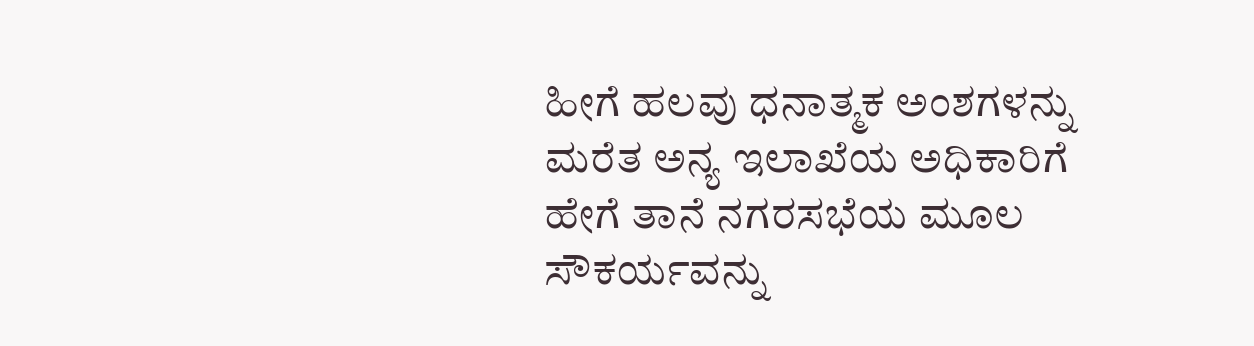ಹೀಗೆ ಹಲವು ಧನಾತ್ಮಕ ಅಂಶಗಳನ್ನು ಮರೆತ ಅನ್ಯ ಇಲಾಖೆಯ ಅಧಿಕಾರಿಗೆ ಹೇಗೆ ತಾನೆ ನಗರಸಭೆಯ ಮೂಲ ಸೌಕರ್ಯವನ್ನು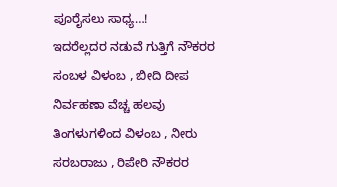ಪೂರೈಸಲು ಸಾಧ್ಯ…!
ಇದರೆಲ್ಲದರ ನಡುವೆ ಗುತ್ತಿಗೆ ನೌಕರರ ಸಂಬಳ ವಿಳಂಬ , ಬೀದಿ ದೀಪ ನಿರ್ವಹಣಾ ವೆಚ್ಚ ಹಲವು ತಿಂಗಳುಗಳಿಂದ ವಿಳಂಬ , ನೀರು ಸರಬರಾಜು , ರಿಪೇರಿ ನೌಕರರ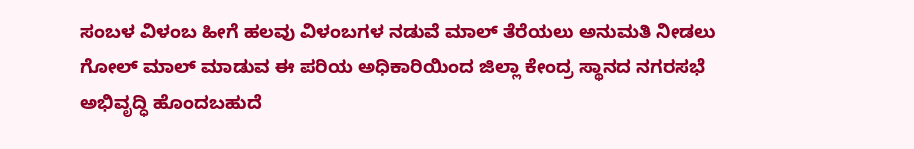ಸಂಬಳ ವಿಳಂಬ ಹೀಗೆ ಹಲವು ವಿಳಂಬಗಳ ನಡುವೆ ಮಾಲ್ ತೆರೆಯಲು ಅನುಮತಿ ನೀಡಲು ಗೋಲ್ ಮಾಲ್ ಮಾಡುವ ಈ ಪರಿಯ ಅಧಿಕಾರಿಯಿಂದ ಜಿಲ್ಲಾ ಕೇಂದ್ರ ಸ್ಥಾನದ ನಗರಸಭೆ ಅಭಿವೃದ್ಧಿ ಹೊಂದಬಹುದೆ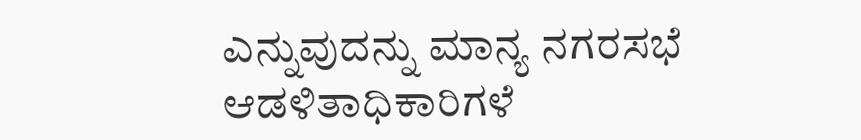ಎನ್ನುವುದನ್ನು ಮಾನ್ಯ ನಗರಸಭೆ ಆಡಳಿತಾಧಿಕಾರಿಗಳೆ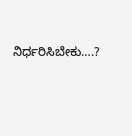ನಿರ್ಧರಿಸಿಬೇಕು….?